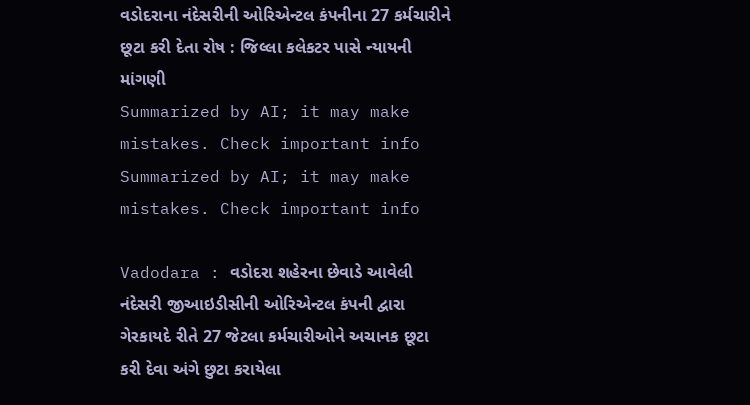વડોદરાના નંદેસરીની ઓરિએન્ટલ કંપનીના 27 કર્મચારીને છૂટા કરી દેતા રોષ : જિલ્લા કલેકટર પાસે ન્યાયની માંગણી
Summarized by AI; it may make mistakes. Check important info
Summarized by AI; it may make mistakes. Check important info

Vadodara : વડોદરા શહેરના છેવાડે આવેલી નંદેસરી જીઆઇડીસીની ઓરિએન્ટલ કંપની દ્વારા ગેરકાયદે રીતે 27 જેટલા કર્મચારીઓને અચાનક છૂટા કરી દેવા અંગે છુટા કરાયેલા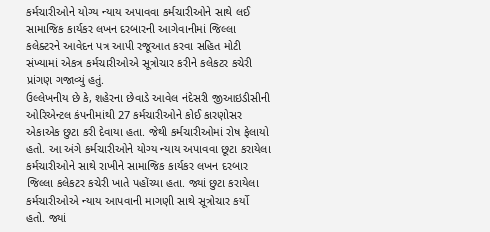કર્મચારીઓને યોગ્ય ન્યાય અપાવવા કર્મચારીઓને સાથે લઈ સામાજિક કાર્યકર લખન દરબારની આગેવાનીમાં જિલ્લા કલેક્ટરને આવેદન પત્ર આપી રજૂઆત કરવા સહિત મોટી સંખ્યામાં એકત્ર કર્મચારીઓએ સૂત્રોચાર કરીને કલેકટર કચેરી પ્રાંગણ ગજાવ્યું હતું.
ઉલ્લેખનીય છે કે, શહેરના છેવાડે આવેલ નંદેસરી જીઆઇડીસીની ઓરિએન્ટલ કંપનીમાંથી 27 કર્મચારીઓને કોઈ કારણોસર એકાએક છુટા કરી દેવાયા હતા. જેથી કર્મચારીઓમાં રોષ ફેલાયો હતો. આ અંગે કર્મચારીઓને યોગ્ય ન્યાય અપાવવા છૂટા કરાયેલા કર્મચારીઓને સાથે રાખીને સામાજિક કાર્યકર લખન દરબાર જિલ્લા કલેકટર કચેરી ખાતે પહોંચ્યા હતા. જ્યાં છુટા કરાયેલા કર્મચારીઓએ ન્યાય આપવાની માગણી સાથે સૂત્રોચાર કર્યો હતો. જ્યાં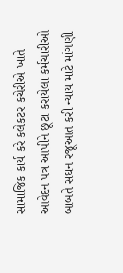સામાજિક કાર્ય કરે કલેકટર કચેરીએ ખાતે આવેદન પત્ર આપીને છૂટા કરાયેલા કર્મચારીઓ બાબતે સઘન રજૂઆત કરી ન્યાય માટે માંગણી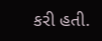કરી હતી.